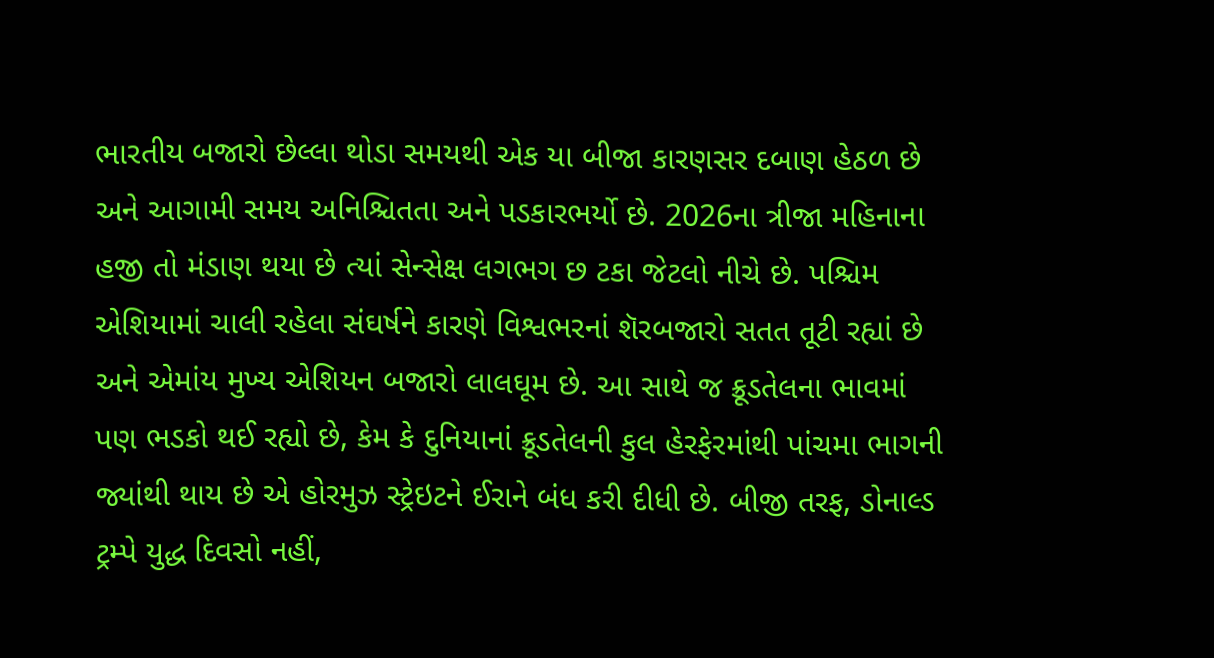ભારતીય બજારો છેલ્લા થોડા સમયથી એક યા બીજા કારણસર દબાણ હેઠળ છે અને આગામી સમય અનિશ્ચિતતા અને પડકારભર્યો છે. 2026ના ત્રીજા મહિનાના હજી તો મંડાણ થયા છે ત્યાં સેન્સેક્ષ લગભગ છ ટકા જેટલો નીચે છે. પશ્ચિમ એશિયામાં ચાલી રહેલા સંઘર્ષને કારણે વિશ્વભરનાં શૅરબજારો સતત તૂટી રહ્યાં છે અને એમાંય મુખ્ય એશિયન બજારો લાલઘૂમ છે. આ સાથે જ ક્રૂડતેલના ભાવમાં પણ ભડકો થઈ રહ્યો છે, કેમ કે દુનિયાનાં ક્રૂડતેલની કુલ હેરફેરમાંથી પાંચમા ભાગની જ્યાંથી થાય છે એ હોરમુઝ સ્ટ્રેઇટને ઈરાને બંધ કરી દીધી છે. બીજી તરફ, ડોનાલ્ડ ટ્રમ્પે યુદ્ધ દિવસો નહીં,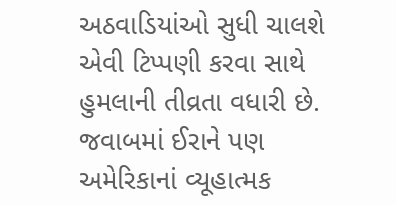અઠવાડિયાંઓ સુધી ચાલશે એવી ટિપ્પણી કરવા સાથે હુમલાની તીવ્રતા વધારી છે. જવાબમાં ઈરાને પણ અમેરિકાનાં વ્યૂહાત્મક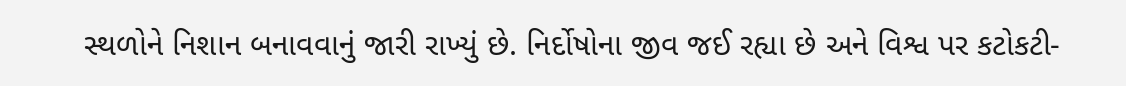સ્થળોને નિશાન બનાવવાનું જારી રાખ્યું છે. નિર્દોષોના જીવ જઈ રહ્યા છે અને વિશ્વ પર કટોકટી-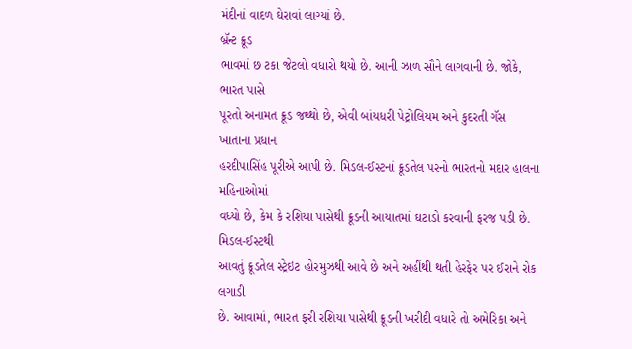મંદીનાં વાદળ ઘેરાવાં લાગ્યાં છે.
બ્રૅન્ટ ક્રૂડ
ભાવમાં છ ટકા જેટલો વધારો થયો છે. આની ઝાળ સૌને લાગવાની છે. જોકે, ભારત પાસે
પૂરતો અનામત ક્રૂડ જથ્થો છે, એવી બાંયધરી પેટ્રોલિયમ અને કુદરતી ગૅસ ખાતાના પ્રધાન
હરદીપાસિંહ પૂરીએ આપી છે. મિડલ-ઈસ્ટનાં ક્રૂડતેલ પરનો ભારતનો મદાર હાલના મહિનાઓમાં
વધ્યો છે, કેમ કે રશિયા પાસેથી ક્રૂડની આયાતમાં ઘટાડો કરવાની ફરજ પડી છે. મિડલ-ઈસ્ટથી
આવતું ક્રૂડતેલ સ્ટ્રેઇટ હોરમુઝથી આવે છે અને અહીંથી થતી હેરફેર પર ઈરાને રોક લગાડી
છે. આવામાં, ભારત ફરી રશિયા પાસેથી ક્રૂડની ખરીદી વધારે તો અમેરિકા અને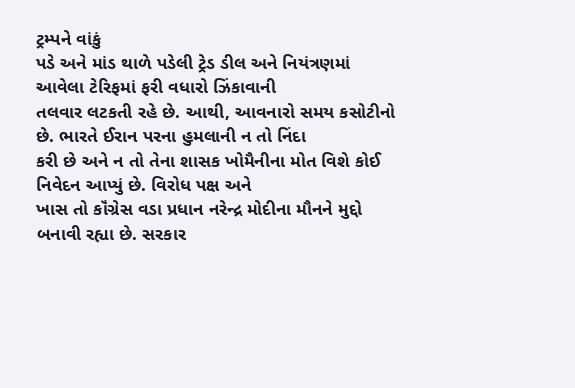ટ્રમ્પને વાંકું
પડે અને માંડ થાળે પડેલી ટ્રેડ ડીલ અને નિયંત્રણમાં આવેલા ટેરિફમાં ફરી વધારો ઝિંકાવાની
તલવાર લટકતી રહે છે. આથી, આવનારો સમય કસોટીનો છે. ભારતે ઈરાન પરના હુમલાની ન તો નિંદા
કરી છે અને ન તો તેના શાસક ખોમૈનીના મોત વિશે કોઈ નિવેદન આપ્યું છે. વિરોધ પક્ષ અને
ખાસ તો કૉંગ્રેસ વડા પ્રધાન નરેન્દ્ર મોદીના મૌનને મુદ્દો બનાવી રહ્યા છે. સરકાર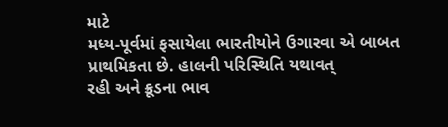માટે
મધ્ય-પૂર્વમાં ફસાયેલા ભારતીયોને ઉગારવા એ બાબત પ્રાથમિકતા છે. હાલની પરિસ્થિતિ યથાવત્
રહી અને ક્રૂડના ભાવ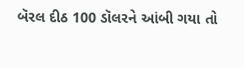બૅરલ દીઠ 100 ડૉલરને આંબી ગયા તો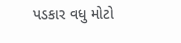પડકાર વધુ મોટો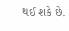થઈ શકે છે.